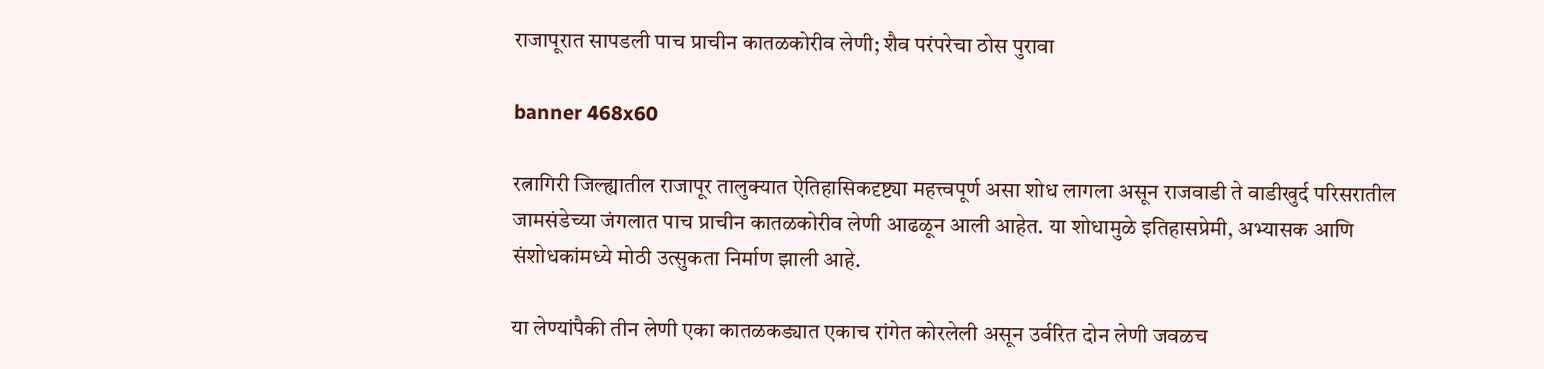राजापूरात सापडली पाच प्राचीन कातळकोरीव लेणी; शैव परंपरेचा ठोस पुरावा

banner 468x60

रत्नागिरी जिल्ह्यातील राजापूर तालुक्यात ऐतिहासिकदृष्ट्या महत्त्वपूर्ण असा शोध लागला असून राजवाडी ते वाडीखुर्द परिसरातील जामसंडेच्या जंगलात पाच प्राचीन कातळकोरीव लेणी आढळून आली आहेत. या शोधामुळे इतिहासप्रेमी, अभ्यासक आणि संशोधकांमध्ये मोठी उत्सुकता निर्माण झाली आहे.

या लेण्यांपैकी तीन लेणी एका कातळकड्यात एकाच रांगेत कोरलेली असून उर्वरित दोन लेणी जवळच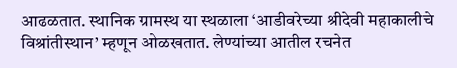आढळतात. स्थानिक ग्रामस्थ या स्थळाला ‘आडीवरेच्या श्रीदेवी महाकालीचे विश्रांतीस्थान’ म्हणून ओळखतात. लेण्यांच्या आतील रचनेत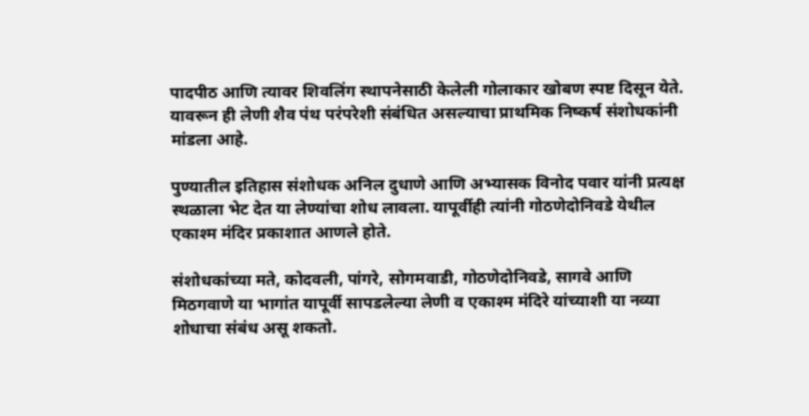पादपीठ आणि त्यावर शिवलिंग स्थापनेसाठी केलेली गोलाकार खोबण स्पष्ट दिसून येते. यावरून ही लेणी शैव पंथ परंपरेशी संबंधित असल्याचा प्राथमिक निष्कर्ष संशोधकांनी मांडला आहे.

पुण्यातील इतिहास संशोधक अनिल दुधाणे आणि अभ्यासक विनोद पवार यांनी प्रत्यक्ष स्थळाला भेट देत या लेण्यांचा शोध लावला. यापूर्वीही त्यांनी गोठणेदोनिवडे येथील एकाश्म मंदिर प्रकाशात आणले होते.

संशोधकांच्या मते, कोदवली, पांगरे, सोगमवाडी, गोठणेदोनिवडे, सागवे आणि मिठगवाणे या भागांत यापूर्वी सापडलेल्या लेणी व एकाश्म मंदिरे यांच्याशी या नव्या शोधाचा संबंध असू शकतो.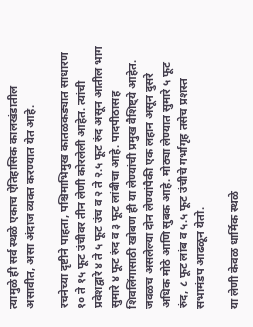त्यामुळे ही सर्व स्थळे एकाच ऐतिहासिक कालखंडातील असावीत, असा अंदाज व्यक्त करण्यात येत आहे.

रचनेच्या दृष्टीने पाहता, पश्चिमाभिमुख कातळकड्यात साधारण १० ते १५ फूट उंचीवर तीन लेणी कोरलेली आहेत. त्यांची प्रवेशद्वारे ४ ते ५ फूट उंच व २ ते २.५ फूट रुंद असून आतील भाग सुमारे ४ फूट रुंद व ३ फूट लांबीचा आहे. पादपीठासह शिवलिंगासाठी खोबण ही या लेण्यांची प्रमुख वैशिष्ट्ये आहेत. जवळच असलेल्या दोन लेण्यांपैकी एक लहान असून दुसरे अधिक मोठे आणि सुबक आहे. मोठ्या लेण्यात सुमारे ५ फूट रुंद, ८ फूट लांब व ५.५ फूट उंचीचे गर्भागृह तसेच प्रशस्त सभामंडप आढळून येतो.

या लेणी केवळ धार्मिक स्थळे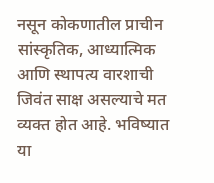नसून कोकणातील प्राचीन सांस्कृतिक, आध्यात्मिक आणि स्थापत्य वारशाची जिवंत साक्ष असल्याचे मत व्यक्त होत आहे. भविष्यात या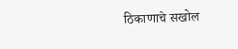ठिकाणाचे सखोल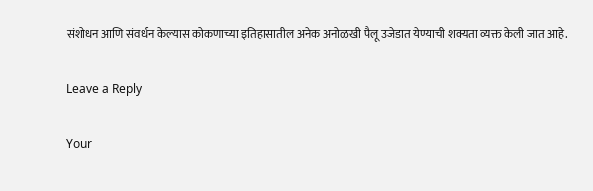संशोधन आणि संवर्धन केल्यास कोकणाच्या इतिहासातील अनेक अनोळखी पैलू उजेडात येण्याची शक्यता व्यक्त केली जात आहे.

Leave a Reply

Your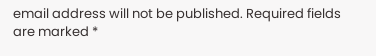email address will not be published. Required fields are marked *